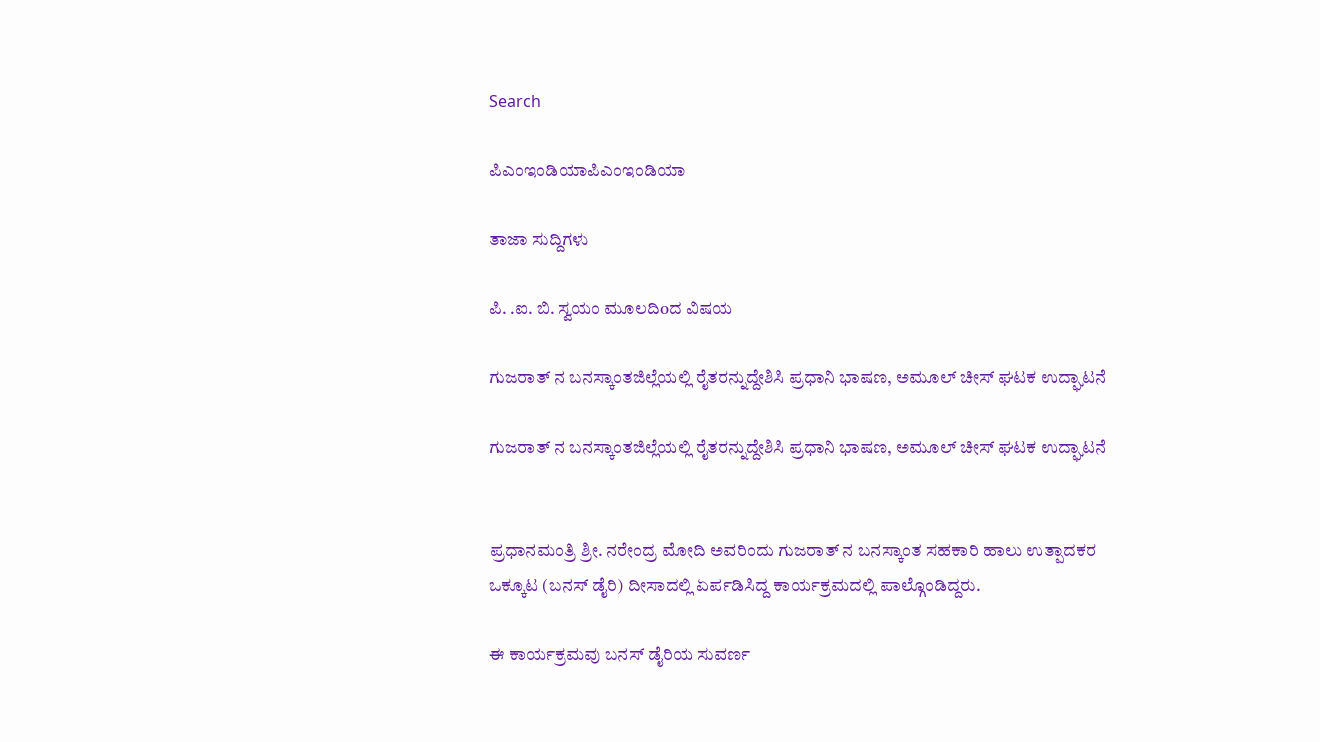Search

ಪಿಎಂಇಂಡಿಯಾಪಿಎಂಇಂಡಿಯಾ

ತಾಜಾ ಸುದ್ದಿಗಳು

ಪಿ. .ಐ. ಬಿ. ಸ್ವಯಂ ಮೂಲದಿoದ ವಿಷಯ

ಗುಜರಾತ್ ನ ಬನಸ್ಕಾಂತಜಿಲ್ಲೆಯಲ್ಲಿ ರೈತರನ್ನುದ್ದೇಶಿಸಿ ಪ್ರಧಾನಿ ಭಾಷಣ, ಅಮೂಲ್ ಚೀಸ್ ಘಟಕ ಉದ್ಘಾಟನೆ

ಗುಜರಾತ್ ನ ಬನಸ್ಕಾಂತಜಿಲ್ಲೆಯಲ್ಲಿ ರೈತರನ್ನುದ್ದೇಶಿಸಿ ಪ್ರಧಾನಿ ಭಾಷಣ, ಅಮೂಲ್ ಚೀಸ್ ಘಟಕ ಉದ್ಘಾಟನೆ


ಪ್ರಧಾನಮಂತ್ರಿ ಶ್ರೀ. ನರೇಂದ್ರ ಮೋದಿ ಅವರಿಂದು ಗುಜರಾತ್ ನ ಬನಸ್ಕಾಂತ ಸಹಕಾರಿ ಹಾಲು ಉತ್ಪಾದಕರ ಒಕ್ಕೂಟ (ಬನಸ್ ಡೈರಿ) ದೀಸಾದಲ್ಲಿ ಏರ್ಪಡಿಸಿದ್ದ ಕಾರ್ಯಕ್ರಮದಲ್ಲಿ ಪಾಲ್ಗೊಂಡಿದ್ದರು.

ಈ ಕಾರ್ಯಕ್ರಮವು ಬನಸ್ ಡೈರಿಯ ಸುವರ್ಣ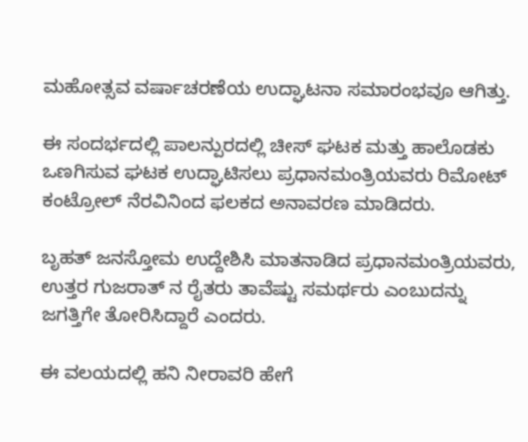ಮಹೋತ್ಸವ ವರ್ಷಾಚರಣೆಯ ಉದ್ಘಾಟನಾ ಸಮಾರಂಭವೂ ಆಗಿತ್ತು.

ಈ ಸಂದರ್ಭದಲ್ಲಿ ಪಾಲನ್ಪುರದಲ್ಲಿ ಚೀಸ್ ಘಟಕ ಮತ್ತು ಹಾಲೊಡಕು ಒಣಗಿಸುವ ಘಟಕ ಉದ್ಘಾಟಿಸಲು ಪ್ರಧಾನಮಂತ್ರಿಯವರು ರಿಮೋಟ್ ಕಂಟ್ರೋಲ್ ನೆರವಿನಿಂದ ಫಲಕದ ಅನಾವರಣ ಮಾಡಿದರು.

ಬೃಹತ್ ಜನಸ್ತೋಮ ಉದ್ದೇಶಿಸಿ ಮಾತನಾಡಿದ ಪ್ರಧಾನಮಂತ್ರಿಯವರು, ಉತ್ತರ ಗುಜರಾತ್ ನ ರೈತರು ತಾವೆಷ್ಟು ಸಮರ್ಥರು ಎಂಬುದನ್ನು ಜಗತ್ತಿಗೇ ತೋರಿಸಿದ್ದಾರೆ ಎಂದರು.

ಈ ವಲಯದಲ್ಲಿ ಹನಿ ನೀರಾವರಿ ಹೇಗೆ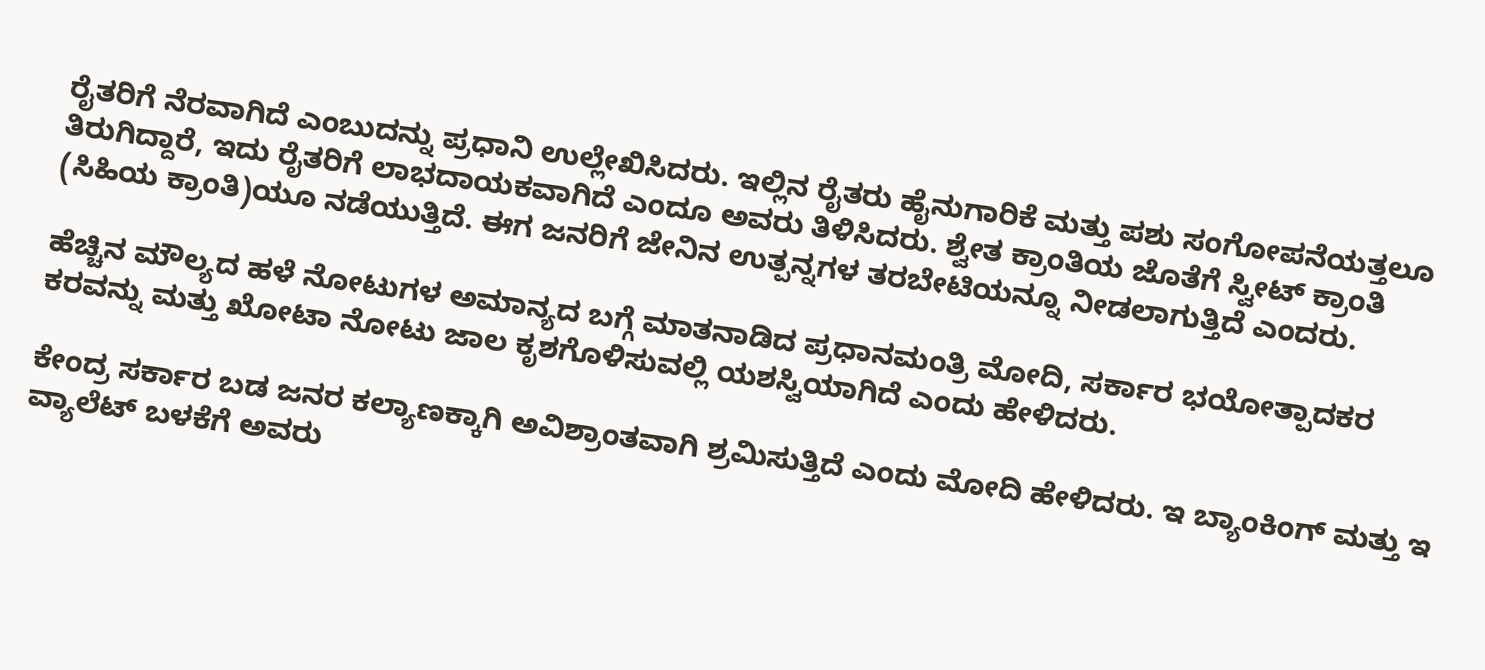ರೈತರಿಗೆ ನೆರವಾಗಿದೆ ಎಂಬುದನ್ನು ಪ್ರಧಾನಿ ಉಲ್ಲೇಖಿಸಿದರು. ಇಲ್ಲಿನ ರೈತರು ಹೈನುಗಾರಿಕೆ ಮತ್ತು ಪಶು ಸಂಗೋಪನೆಯತ್ತಲೂ ತಿರುಗಿದ್ದಾರೆ, ಇದು ರೈತರಿಗೆ ಲಾಭದಾಯಕವಾಗಿದೆ ಎಂದೂ ಅವರು ತಿಳಿಸಿದರು. ಶ್ವೇತ ಕ್ರಾಂತಿಯ ಜೊತೆಗೆ ಸ್ವೀಟ್ ಕ್ರಾಂತಿ (ಸಿಹಿಯ ಕ್ರಾಂತಿ)ಯೂ ನಡೆಯುತ್ತಿದೆ. ಈಗ ಜನರಿಗೆ ಜೇನಿನ ಉತ್ಪನ್ನಗಳ ತರಬೇಟಿಯನ್ನೂ ನೀಡಲಾಗುತ್ತಿದೆ ಎಂದರು.

ಹೆಚ್ಚಿನ ಮೌಲ್ಯದ ಹಳೆ ನೋಟುಗಳ ಅಮಾನ್ಯದ ಬಗ್ಗೆ ಮಾತನಾಡಿದ ಪ್ರಧಾನಮಂತ್ರಿ ಮೋದಿ, ಸರ್ಕಾರ ಭಯೋತ್ಪಾದಕರ ಕರವನ್ನು ಮತ್ತು ಖೋಟಾ ನೋಟು ಜಾಲ ಕೃಶಗೊಳಿಸುವಲ್ಲಿ ಯಶಸ್ವಿಯಾಗಿದೆ ಎಂದು ಹೇಳಿದರು.

ಕೇಂದ್ರ ಸರ್ಕಾರ ಬಡ ಜನರ ಕಲ್ಯಾಣಕ್ಕಾಗಿ ಅವಿಶ್ರಾಂತವಾಗಿ ಶ್ರಮಿಸುತ್ತಿದೆ ಎಂದು ಮೋದಿ ಹೇಳಿದರು. ಇ ಬ್ಯಾಂಕಿಂಗ್ ಮತ್ತು ಇ ವ್ಯಾಲೆಟ್ ಬಳಕೆಗೆ ಅವರು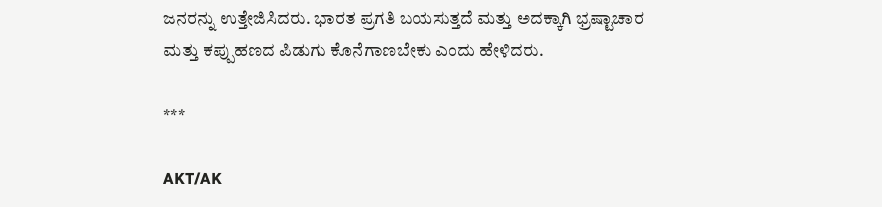ಜನರನ್ನು ಉತ್ತೇಜಿಸಿದರು. ಭಾರತ ಪ್ರಗತಿ ಬಯಸುತ್ತದೆ ಮತ್ತು ಅದಕ್ಕಾಗಿ ಭ್ರಷ್ಟಾಚಾರ ಮತ್ತು ಕಪ್ಪುಹಣದ ಪಿಡುಗು ಕೊನೆಗಾಣಬೇಕು ಎಂದು ಹೇಳಿದರು.

***

AKT/AK